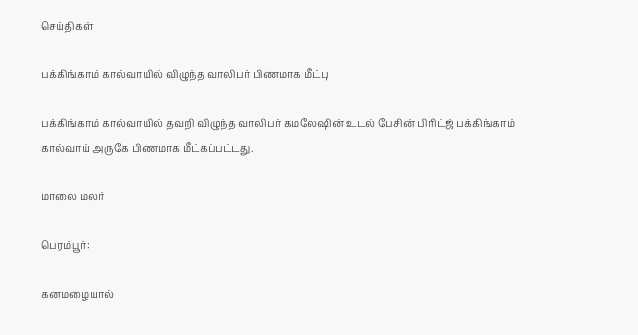செய்திகள்

பக்கிங்காம் கால்வாயில் விழுந்த வாலிபர் பிணமாக மீட்பு

பக்கிங்காம் கால்வாயில் தவறி விழுந்த வாலிபர் கமலேஷின் உடல் பேசின் பிரிட்ஜ் பக்கிங்காம் கால்வாய் அருகே பிணமாக மீட்கப்பட்டது.

மாலை மலர்

பெரம்பூர்:

கனமழையால்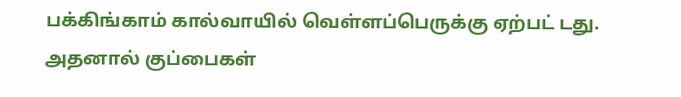பக்கிங்காம் கால்வாயில் வெள்ளப்பெருக்கு ஏற்பட் டது. அதனால் குப்பைகள்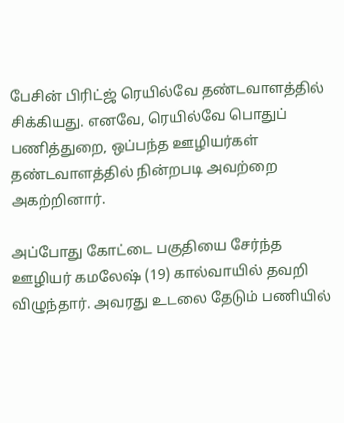பேசின் பிரிட்ஜ் ரெயில்வே தண்டவாளத்தில் சிக்கியது. எனவே, ரெயில்வே பொதுப் பணித்துறை, ஒப்பந்த ஊழியர்கள் தண்டவாளத்தில் நின்றபடி அவற்றை அகற்றினார்.

அப்போது கோட்டை பகுதியை சேர்ந்த ஊழியர் கமலேஷ் (19) கால்வாயில் தவறி விழுந்தார். அவரது உடலை தேடும் பணியில்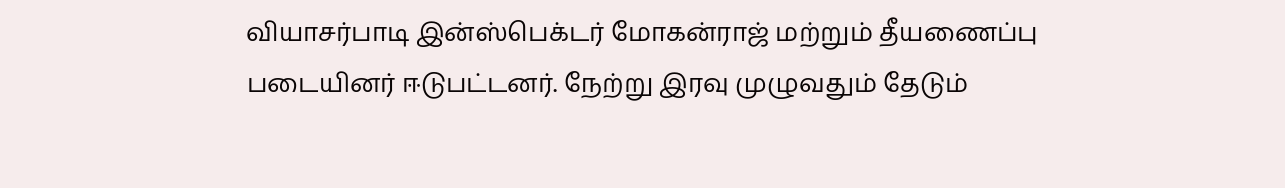வியாசர்பாடி இன்ஸ்பெக்டர் மோகன்ராஜ் மற்றும் தீயணைப்பு படையினர் ஈடுபட்டனர். நேற்று இரவு முழுவதும் தேடும்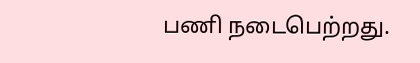பணி நடைபெற்றது.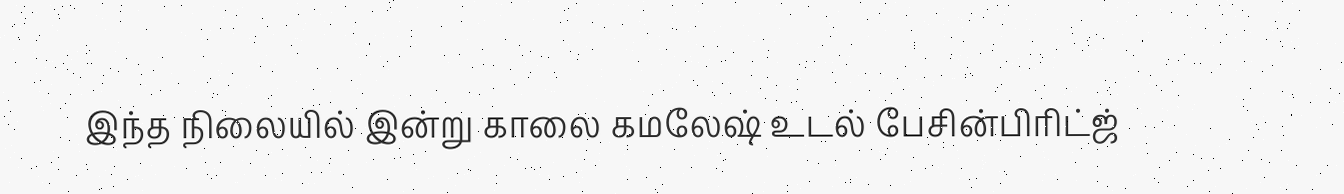இந்த நிலையில் இன்று காலை கமலேஷ் உடல் பேசின்பிரிட்ஜ்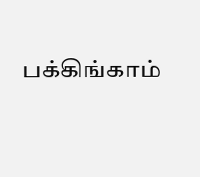பக்கிங்காம்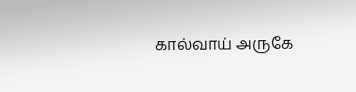கால்வாய் அருகே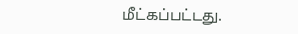மீட்கப்பட்டது.